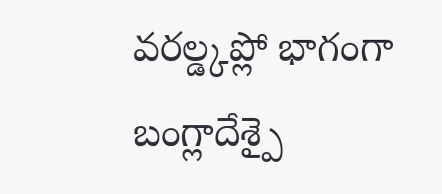వరల్డ్కప్లో భాగంగా బంగ్లాదేశ్పై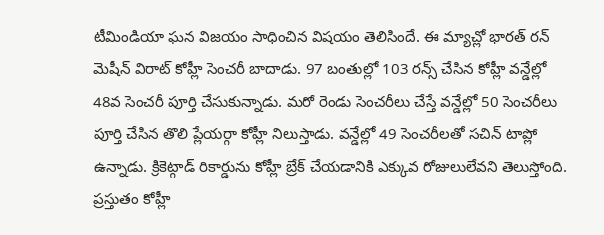టీమిండియా ఘన విజయం సాధించిన విషయం తెలిసిందే. ఈ మ్యాచ్లో భారత్ రన్ మెషీన్ విరాట్ కోహ్లీ సెంచరీ బాదాడు. 97 బంతుల్లో 103 రన్స్ చేసిన కోహ్లీ వన్డేల్లో 48వ సెంచరీ పూర్తి చేసుకున్నాడు. మరో రెండు సెంచరీలు చేస్తే వన్డేల్లో 50 సెంచరీలు పూర్తి చేసిన తొలి ప్లేయర్గా కోహ్లీ నిలుస్తాడు. వన్డేల్లో 49 సెంచరీలతో సచిన్ టాప్లో ఉన్నాడు. క్రికెట్గాడ్ రికార్డును కోహ్లీ బ్రేక్ చేయడానికి ఎక్కువ రోజులులేవని తెలుస్తోంది. ప్రస్తుతం కోహ్లీ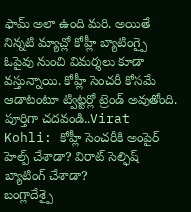ఫామ్ అలా ఉంది మరి. అయితే నిన్నటి మ్యాచ్లో కోహ్లీ బ్యాటింగ్పై ఓపైవు నుంచి విమర్శలు కూడా వస్తున్నాయి. కోహ్లీ సెంచరీ కోసమే ఆడాటంటూ ట్విట్టర్లో ట్రెండ్ అవుతోంది.
పూర్తిగా చదవండి..Virat Kohli: కోహ్లీ సెంచరీకి అంపైర్ హెల్ప్ చేశాడా? విరాట్ సెల్ఫిష్ బ్యాటింగ్ చేశాడా?
బంగ్లాదేశ్పై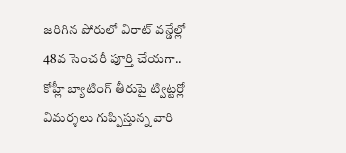జరిగిన పోరులో విరాట్ వన్డేల్లో 48వ సెంచరీ పూర్తి చేయగా.. కోహ్లీ బ్యాటింగ్ తీరుపై ట్విట్టర్లో విమర్శలు గుప్పిస్తున్న వారి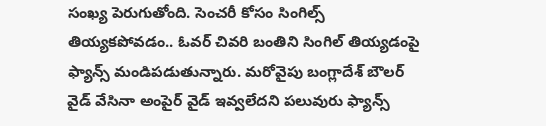సంఖ్య పెరుగుతోంది. సెంచరీ కోసం సింగిల్స్ తియ్యకపోవడం.. ఓవర్ చివరి బంతిని సింగిల్ తియ్యడంపై ఫ్యాన్స్ మండిపడుతున్నారు. మరోవైపు బంగ్లాదేశ్ బౌలర్ వైడ్ వేసినా అంపైర్ వైడ్ ఇవ్వలేదని పలువురు ఫ్యాన్స్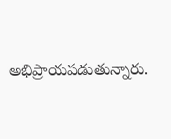అభిప్రాయపడుతున్నారు.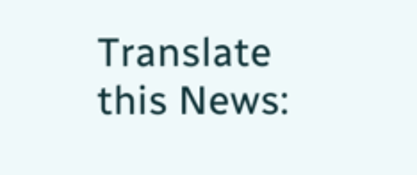Translate this News: